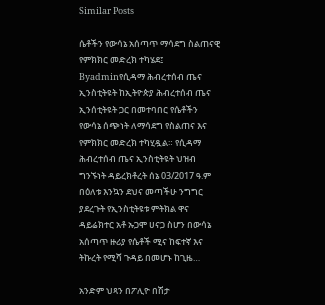Similar Posts

ሴቶችን የውሳኔ አሰጣጥ ማሳደግ ስልጠናዊ የምክክር መድረክ ተካሄደ፤
Byadminየሲዳማ ሕብረተሰብ ጤና ኢንስቲትዩት ከኢትዮጵያ ሕብረተሰብ ጤና ኢንሰቲትዩት ጋር በመተባበር የሴቶችን የውሳኔ ሰጭነት ለማሳደግ የስልጠና እና የምክክር መድረክ ተካሂዷል። የሲዳማ ሕብረተሰብ ጤና ኢንስቲትዩት ህዝብ ግንኙነት ዳይረክቶረት ሰኔ 03/2017 ዓ.ም በዕለቱ እንኳን ደህና መጣችሁ ንግግር ያደረጉት የኢንስቲትዩቱ ምትክል ዋና ዳይሬክተር አቶ ኡጋሞ ሀናጋ ስሆን በውሳኔ አሰጣጥ ዙሪያ የሴቶች ሚና ከፍተኛ እና ትኩረት የሚሻ ጉዳይ በመሆኑ ከጊዜ…

አንድም ህጻን በፖሊዮ በሽታ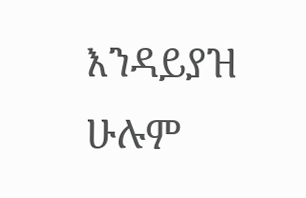እንዳይያዝ ሁሉም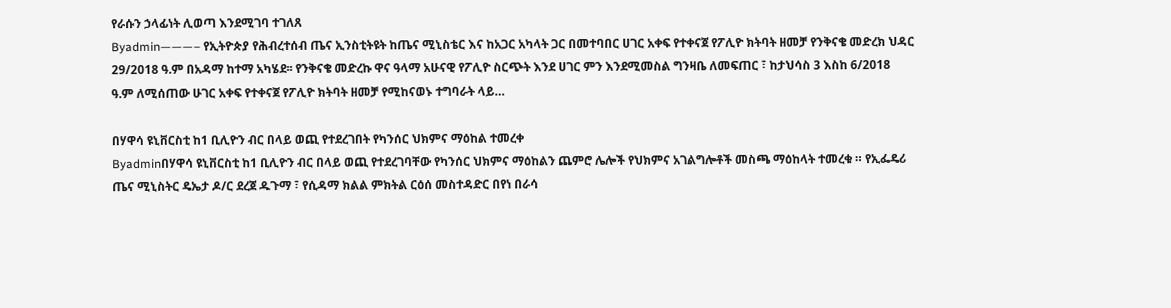የራሱን ኃላፊነት ሊወጣ እንደሚገባ ተገለጸ
Byadmin———– የኢትዮጵያ የሕብረተሰብ ጤና ኢንስቲትዩት ከጤና ሚኒስቴር እና ከአጋር አካላት ጋር በመተባበር ሀገር አቀፍ የተቀናጀ የፖሊዮ ክትባት ዘመቻ የንቅናቄ መድረክ ህዳር 29/2018 ዓ.ም በአዳማ ከተማ አካሄደ፡፡ የንቅናቄ መድረኩ ዋና ዓላማ አሁናዊ የፖሊዮ ስርጭት እንደ ሀገር ምን እንደሚመስል ግንዛቤ ለመፍጠር ፣ ከታህሳስ 3 እስከ 6/2018 ዓ.ም ለሚሰጠው ሁገር አቀፍ የተቀናጀ የፖሊዮ ክትባት ዘመቻ የሚከናወኑ ተግባራት ላይ…

በሃዋሳ ዩኒቨርስቲ ከ1 ቢሊዮን ብር በላይ ወጪ የተደረገበት የካንሰር ህክምና ማዕከል ተመረቀ
Byadminበሃዋሳ ዩኒቨርስቲ ከ1 ቢሊዮን ብር በላይ ወጪ የተደረገባቸው የካንሰር ህክምና ማዕከልን ጨምሮ ሌሎች የህክምና አገልግሎቶች መስጫ ማዕከላት ተመረቁ ። የኢፌዴሪ ጤና ሚኒስትር ዴኤታ ዶ/ር ደረጀ ዱጉማ ፣ የሲዳማ ክልል ምክትል ርዕሰ መስተዳድር በየነ በራሳ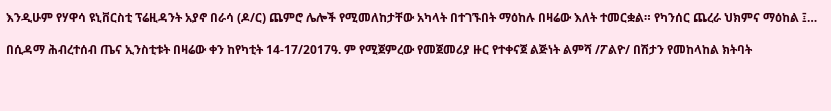እንዲሁም የሃዋሳ ዩኒቨርስቲ ፕሬዚዳንት አያኖ በራሳ (ዶ/ር) ጨምሮ ሌሎች የሚመለከታቸው አካላት በተገኙበት ማዕከሉ በዛሬው እለት ተመርቋል። የካንሰር ጨረራ ህክምና ማዕከል ፤…

በሲዳማ ሕብረተሰብ ጤና ኢንስቲቱት በዛሬው ቀን ከየካቲት 14-17/2017ዓ. ም የሚጀምረው የመጀመሪያ ዙር የተቀናጀ ልጅነት ልምሻ /ፖልዮ/ በሽታን የመከላከል ክትባት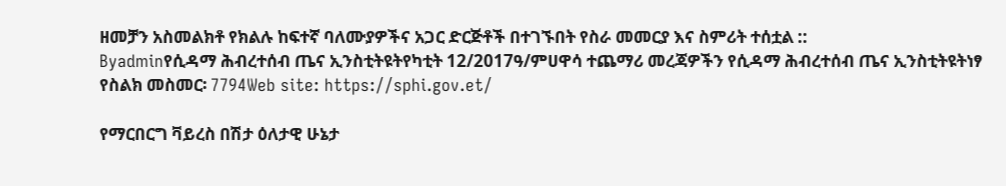ዘመቻን አስመልክቶ የክልሉ ከፍተኛ ባለሙያዎችና አጋር ድርጅቶች በተገኙበት የስራ መመርያ እና ስምሪት ተሰቷል ::
Byadminየሲዳማ ሕብረተሰብ ጤና ኢንስቲትዩትየካቲት 12/2017ዓ/ምሀዋሳ ተጨማሪ መረጃዎችን የሲዳማ ሕብረተሰብ ጤና ኢንስቲትዩትነፃ የስልክ መስመር፡ 7794Web site: https://sphi.gov.et/

የማርበርግ ቫይረስ በሽታ ዕለታዊ ሁኔታ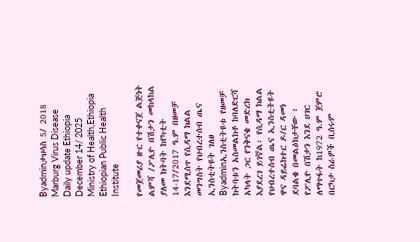Byadminታህሳስ 5/ 2018 Marburg Virus Disease Daily update Ethiopia December 14/ 2025 Ministry of Health,Ethiopia Ethiopian Public Health Institute

የመጀመሪያ ዙር የተቀናጀ ልጅነት ልምሻ /ፖሊዮ በሽታን መከላከል ያለመ ክትባት ከየካቲት 14-17/2017 ዓ.ም በዘመቻ እንደሚሰጥ የሲዳማ ክልል መንግስት የህብረተሰብ ጤና ኢንስቲትዩት ገለፀ
Byadminኢንስቲትዩቱ የዘመቻ ክትባቱን አስመልክቶ ከባለድርሻ አካላት ጋር የንቅናቄ መድረክ እያደረገ ይገኛል፡ የሲዳማ ክልል የህብረተሰብ ጤና ኢንስቲትዩት ዋና ዳይሬክተር ዶ/ር ዳመነ ደባልቄ በመልዕክታቸው ፥ የፖሊዮ በሽታን እንደ ሀገር ለማጥፋት ከ1972 ዓ.ም ጀምሮ በርካታ ስራዎች ቢሰሩም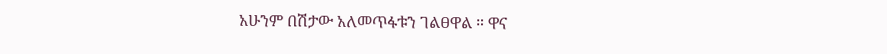አሁንም በሽታው አለመጥፋቱን ገልፀዋል ። ዋና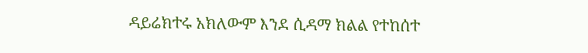ዳይሬክተሩ አክለውም እንደ ሲዳማ ክልል የተከሰተ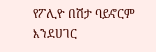የፖሊዮ በሽታ ባይኖርም እንደሀገር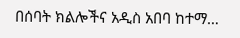በሰባት ክልሎችና አዲስ አበባ ከተማ…